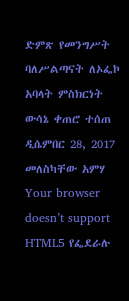ድምጽ የመንግሥት ባለሥልጣናት ለኦፌኮ አባላት ምስክርነት ውሳኔ ቀጠሮ ተሰጠ ዲሴምበር 28, 2017 መለስካቸው አምሃ Your browser doesn’t support HTML5 የፌደራሉ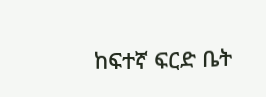ከፍተኛ ፍርድ ቤት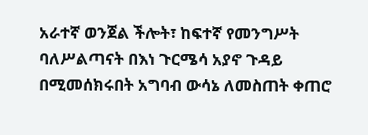አራተኛ ወንጀል ችሎት፣ ከፍተኛ የመንግሥት ባለሥልጣናት በእነ ጉርሜሳ አያኖ ጉዳይ በሚመሰክሩበት አግባብ ውሳኔ ለመስጠት ቀጠሮ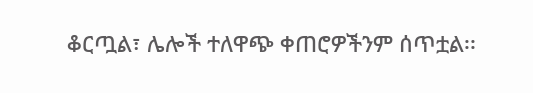ቆርጧል፣ ሌሎች ተለዋጭ ቀጠሮዎችንም ሰጥቷል፡፡